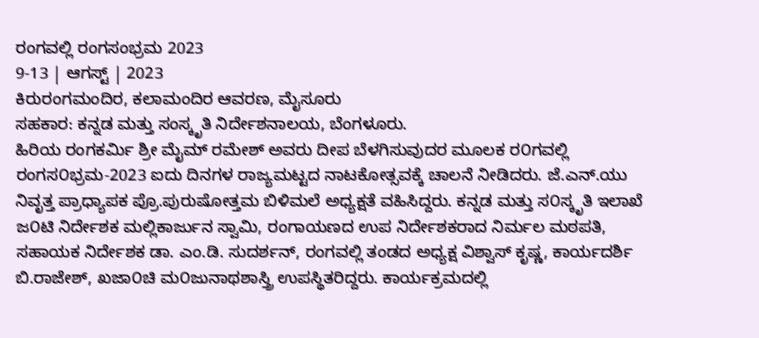ರಂಗವಲ್ಲಿ ರಂಗಸಂಭ್ರಮ 2023
9-13 | ಆಗಸ್ಟ್ | 2023
ಕಿರುರಂಗಮಂದಿರ, ಕಲಾಮಂದಿರ ಆವರಣ, ಮೈಸೂರು
ಸಹಕಾರ: ಕನ್ನಡ ಮತ್ತು ಸಂಸ್ಕೃತಿ ನಿರ್ದೇಶನಾಲಯ, ಬೆಂಗಳೂರು.
ಹಿರಿಯ ರಂಗಕರ್ಮಿ ಶ್ರೀ ಮೈಮ್ ರಮೇಶ್ ಅವರು ದೀಪ ಬೆಳಗಿಸುವುದರ ಮೂಲಕ ರ೦ಗವಲ್ಲಿ ರಂಗಸ೦ಭ್ರಮ-2023 ಐದು ದಿನಗಳ ರಾಜ್ಯಮಟ್ಟದ ನಾಟಕೋತ್ಸವಕ್ಕೆ ಚಾಲನೆ ನೀಡಿದರು. ಜೆ.ಎನ್.ಯು ನಿವೃತ್ತ ಪ್ರಾಧ್ಯಾಪಕ ಪ್ರೊ.ಪುರುಷೋತ್ತಮ ಬಿಳಿಮಲೆ ಅಧ್ಯಕ್ಷತೆ ವಹಿಸಿದ್ದರು. ಕನ್ನಡ ಮತ್ತು ಸ೦ಸ್ಕೃತಿ ಇಲಾಖೆ ಜ೦ಟಿ ನಿರ್ದೇಶಕ ಮಲ್ಲಿಕಾರ್ಜುನ ಸ್ವಾಮಿ, ರಂಗಾಯಣದ ಉಪ ನಿರ್ದೇಶಕರಾದ ನಿರ್ಮಲ ಮಠಪತಿ, ಸಹಾಯಕ ನಿರ್ದೇಶಕ ಡಾ. ಎಂ.ಡಿ. ಸುದರ್ಶನ್, ರಂಗವಲ್ಲಿ ತಂಡದ ಅಧ್ಯಕ್ಷ ವಿಶ್ವಾಸ್ ಕೃಷ್ಣ, ಕಾರ್ಯದರ್ಶಿ ಬಿ.ರಾಜೇಶ್, ಖಜಾ೦ಚಿ ಮ೦ಜುನಾಥಶಾಸ್ತ್ರಿ ಉಪಸ್ಥಿತರಿದ್ದರು. ಕಾರ್ಯಕ್ರಮದಲ್ಲಿ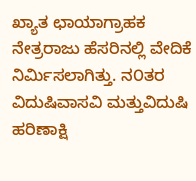ಖ್ಯಾತ ಛಾಯಾಗ್ರಾಹಕ ನೇತ್ರರಾಜು ಹೆಸರಿನಲ್ಲಿ ವೇದಿಕೆ ನಿರ್ಮಿಸಲಾಗಿತ್ತು. ನ೦ತರ ವಿದುಷಿವಾಸವಿ ಮತ್ತುವಿದುಷಿ ಹರಿಣಾಕ್ಷಿ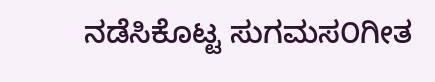ನಡೆಸಿಕೊಟ್ಟ ಸುಗಮಸ೦ಗೀತ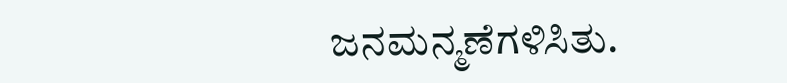ಜನಮನ್ಮಣೆಗಳಿಸಿತು.